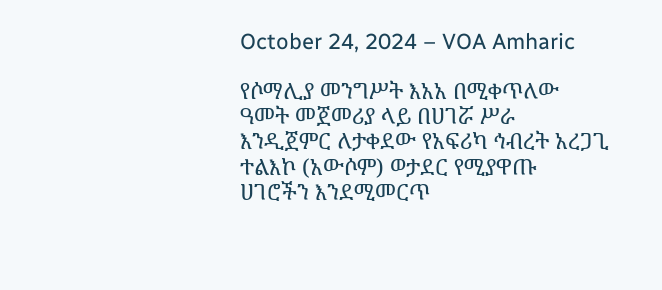October 24, 2024 – VOA Amharic

የሶማሊያ መንግሥት እአአ በሚቀጥለው ዓመት መጀመሪያ ላይ በሀገሯ ሥራ እንዲጀምር ለታቀደው የአፍሪካ ኅብረት አረጋጊ ተልእኮ (አውሶም) ወታደር የሚያዋጡ ሀገሮችን እንደሚመርጥ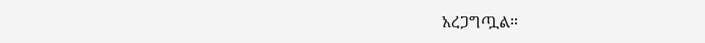አረጋግጧል።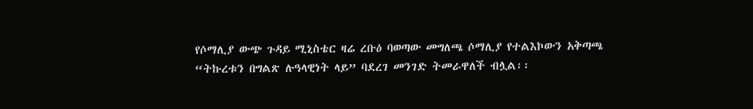የሶማሊያ ውጭ ጉዳይ ሚኒስቴር ዛሬ ረቡዕ ባወጣው መግለጫ ሶማሊያ የተልእኮውን አቅጣጫ “ትኩረቱን በግልጽ ሉዓላዊነት ላይ” ባደረገ መንገድ ትመራዋለች ብሏል፡፡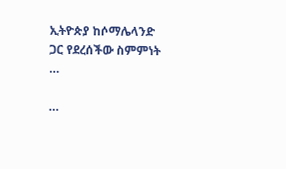ኢትዮጵያ ከሶማሌላንድ ጋር የደረሰችው ስምምነት …

…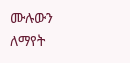ሙሉውን ለማየት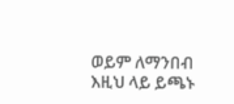ወይም ለማንበብ እዚህ ላይ ይጫኑ